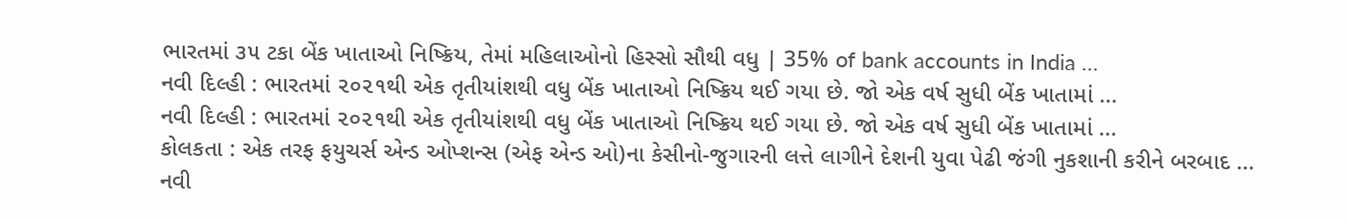ભારતમાં ૩૫ ટકા બેંક ખાતાઓ નિષ્ક્રિય, તેમાં મહિલાઓનો હિસ્સો સૌથી વધુ | 35% of bank accounts in India …
નવી દિલ્હી : ભારતમાં ૨૦૨૧થી એક તૃતીયાંશથી વધુ બેંક ખાતાઓ નિષ્ક્રિય થઈ ગયા છે. જો એક વર્ષ સુધી બેંક ખાતામાં ...
નવી દિલ્હી : ભારતમાં ૨૦૨૧થી એક તૃતીયાંશથી વધુ બેંક ખાતાઓ નિષ્ક્રિય થઈ ગયા છે. જો એક વર્ષ સુધી બેંક ખાતામાં ...
કોલકતા : એક તરફ ફયુચર્સ એન્ડ ઓપ્શન્સ (એફ એન્ડ ઓ)ના કેસીનો-જુગારની લત્તે લાગીને દેશની યુવા પેઢી જંગી નુકશાની કરીને બરબાદ ...
નવી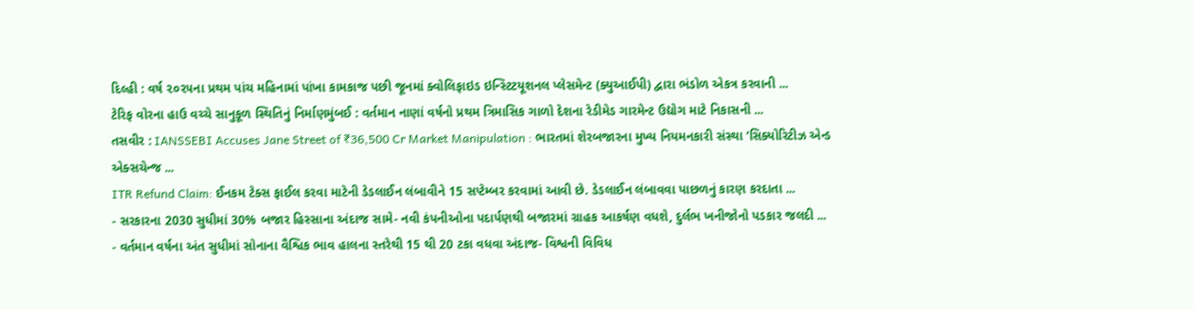દિલ્હી : વર્ષ ૨૦૨૫ના પ્રથમ પાંચ મહિનામાં પાંખા કામકાજ પછી જૂનમાં ક્વોલિફાઇડ ઇન્સ્ટિટયૂશનલ પ્લેસમેન્ટ (ક્યુઆઈપી) દ્વારા ભંડોળ એકત્ર કરવાની ...
ટેરિફ વોરના હાઉ વચ્ચે સાનુકૂળ સ્થિતિનું નિર્માણમુંબઈ : વર્તમાન નાણાં વર્ષનો પ્રથમ ત્રિમાસિક ગાળો દેશના રેડીમેડ ગારમેન્ટ ઉદ્યોગ માટે નિકાસની ...
તસવીર : IANSSEBI Accuses Jane Street of ₹36,500 Cr Market Manipulation : ભારતમાં શેરબજારના મુખ્ય નિયમનકારી સંસ્થા ‘સિક્યોરિટીઝ એન્ડ એક્સચેન્જ ...
ITR Refund Claim: ઈનકમ ટેક્સ ફાઈલ કરવા માટેની ડેડલાઈન લંબાવીને 15 સપ્ટેમ્બર કરવામાં આવી છે. ડેડલાઈન લંબાવવા પાછળનું કારણ કરદાતા ...
- સરકારના 2030 સુધીમાં 30% બજાર હિસ્સાના અંદાજ સામે- નવી કંપનીઓના પદાર્પણથી બજારમાં ગ્રાહક આકર્ષણ વધશે, દુર્લભ ખનીજોનો પડકાર જલદી ...
- વર્તમાન વર્ષના અંત સુધીમાં સોનાના વૈશ્વિક ભાવ હાલના સ્તરેથી 15 થી 20 ટકા વધવા અંદાજ- વિશ્વની વિવિધ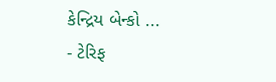કેન્દ્રિય બેન્કો ...
- ટેરિફ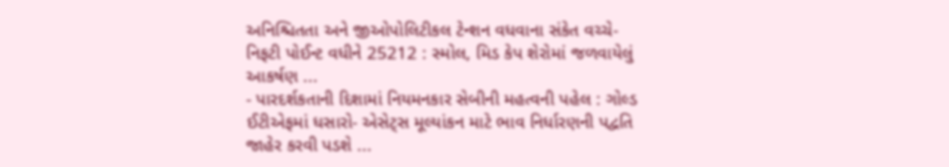અનિશ્ચિતતા અને જીઓપોલિટીકલ ટેન્શન વધવાના સંકેત વચ્ચે- નિફટી પોઈન્ટ વધીને 25212 : સ્મોલ, મિડ કેપ શેરોમાં જળવાયેલું આકર્ષણ ...
- પારદર્શકતાની દિશામાં નિયમનકાર સેબીની મહત્વની પહેલ : ગોલ્ડ ઈટીએફમાં ધસારો- એસેટ્સ મૂલ્યાંકન માટે ભાવ નિર્ધારણની પદ્વતિ જાહેર કરવી પડશે ...